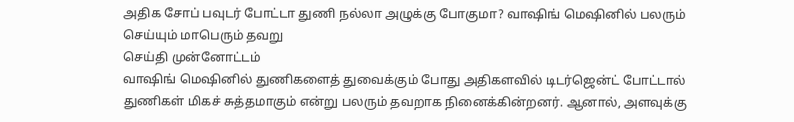அதிக சோப் பவுடர் போட்டா துணி நல்லா அழுக்கு போகுமா? வாஷிங் மெஷினில் பலரும் செய்யும் மாபெரும் தவறு
செய்தி முன்னோட்டம்
வாஷிங் மெஷினில் துணிகளைத் துவைக்கும் போது அதிகளவில் டிடர்ஜென்ட் போட்டால் துணிகள் மிகச் சுத்தமாகும் என்று பலரும் தவறாக நினைக்கின்றனர். ஆனால், அளவுக்கு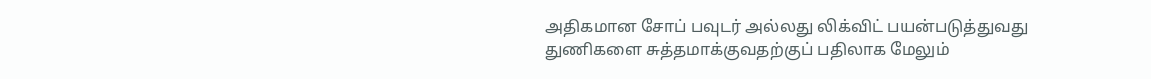அதிகமான சோப் பவுடர் அல்லது லிக்விட் பயன்படுத்துவது துணிகளை சுத்தமாக்குவதற்குப் பதிலாக மேலும்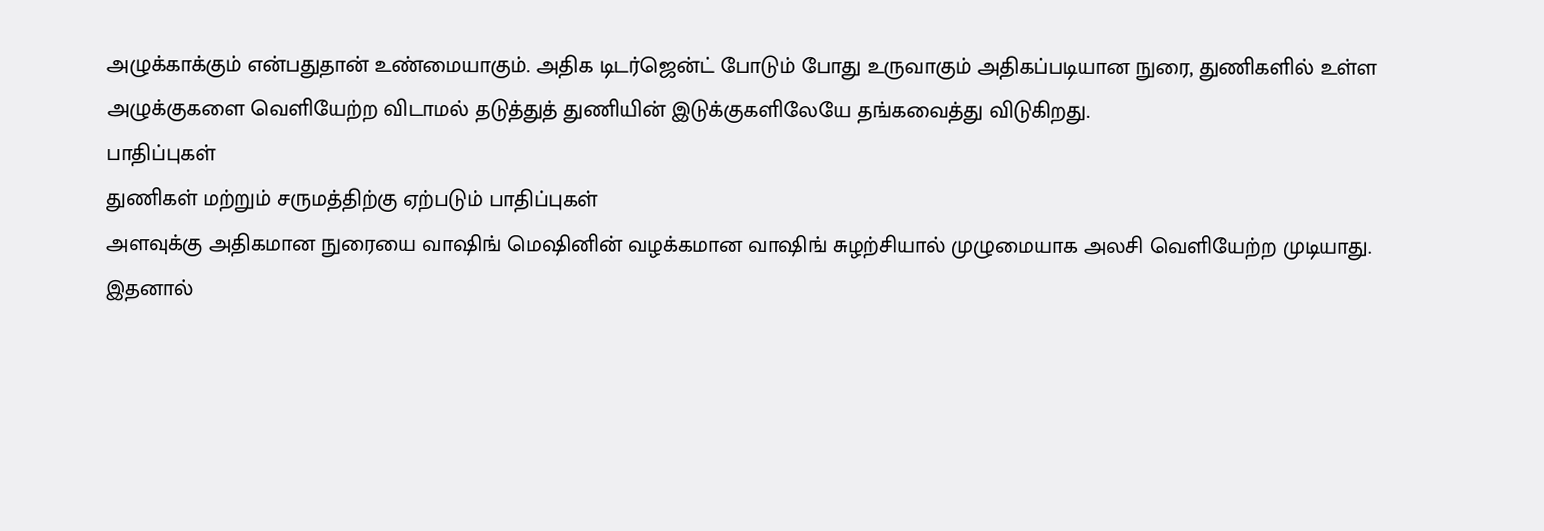அழுக்காக்கும் என்பதுதான் உண்மையாகும். அதிக டிடர்ஜென்ட் போடும் போது உருவாகும் அதிகப்படியான நுரை, துணிகளில் உள்ள அழுக்குகளை வெளியேற்ற விடாமல் தடுத்துத் துணியின் இடுக்குகளிலேயே தங்கவைத்து விடுகிறது.
பாதிப்புகள்
துணிகள் மற்றும் சருமத்திற்கு ஏற்படும் பாதிப்புகள்
அளவுக்கு அதிகமான நுரையை வாஷிங் மெஷினின் வழக்கமான வாஷிங் சுழற்சியால் முழுமையாக அலசி வெளியேற்ற முடியாது.
இதனால்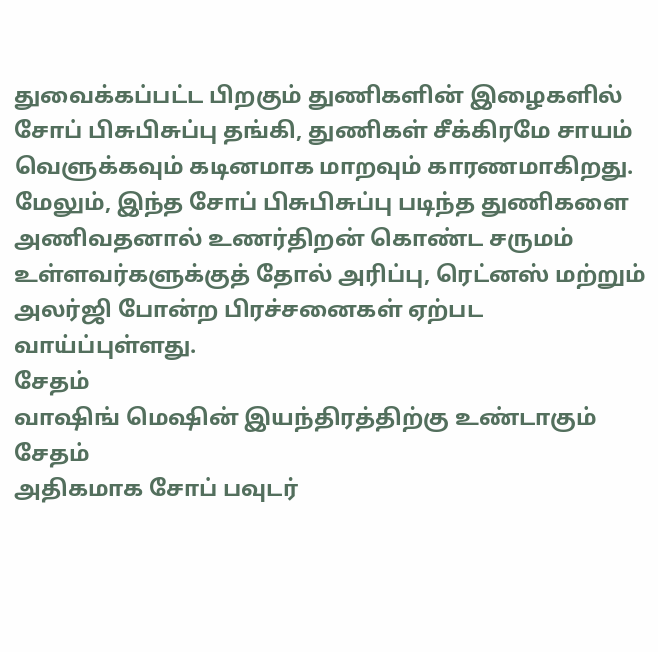துவைக்கப்பட்ட பிறகும் துணிகளின் இழைகளில் சோப் பிசுபிசுப்பு தங்கி, துணிகள் சீக்கிரமே சாயம் வெளுக்கவும் கடினமாக மாறவும் காரணமாகிறது.
மேலும், இந்த சோப் பிசுபிசுப்பு படிந்த துணிகளை அணிவதனால் உணர்திறன் கொண்ட சருமம் உள்ளவர்களுக்குத் தோல் அரிப்பு, ரெட்னஸ் மற்றும் அலர்ஜி போன்ற பிரச்சனைகள் ஏற்பட வாய்ப்புள்ளது.
சேதம்
வாஷிங் மெஷின் இயந்திரத்திற்கு உண்டாகும் சேதம்
அதிகமாக சோப் பவுடர்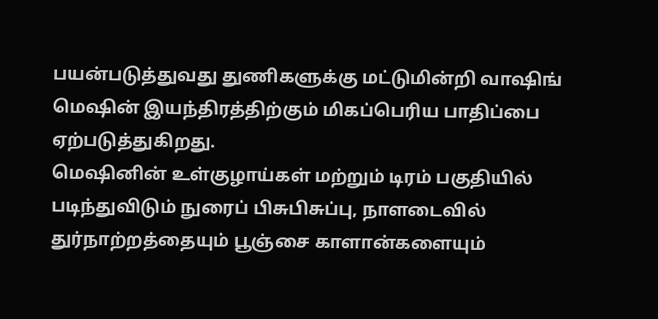பயன்படுத்துவது துணிகளுக்கு மட்டுமின்றி வாஷிங் மெஷின் இயந்திரத்திற்கும் மிகப்பெரிய பாதிப்பை ஏற்படுத்துகிறது.
மெஷினின் உள்குழாய்கள் மற்றும் டிரம் பகுதியில் படிந்துவிடும் நுரைப் பிசுபிசுப்பு, நாளடைவில் துர்நாற்றத்தையும் பூஞ்சை காளான்களையும்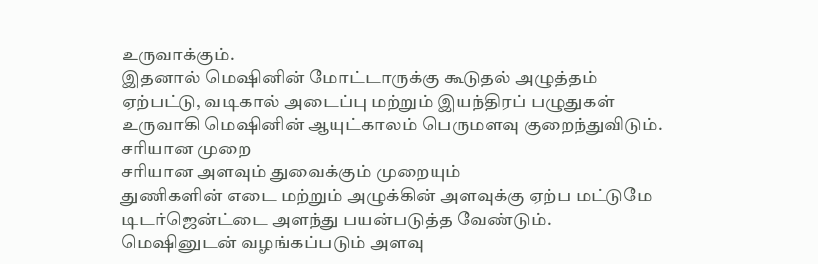உருவாக்கும்.
இதனால் மெஷினின் மோட்டாருக்கு கூடுதல் அழுத்தம் ஏற்பட்டு, வடிகால் அடைப்பு மற்றும் இயந்திரப் பழுதுகள் உருவாகி மெஷினின் ஆயுட்காலம் பெருமளவு குறைந்துவிடும்.
சரியான முறை
சரியான அளவும் துவைக்கும் முறையும்
துணிகளின் எடை மற்றும் அழுக்கின் அளவுக்கு ஏற்ப மட்டுமே டிடர்ஜென்ட்டை அளந்து பயன்படுத்த வேண்டும்.
மெஷினுடன் வழங்கப்படும் அளவு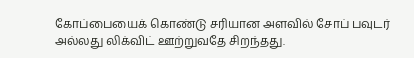கோப்பையைக் கொண்டு சரியான அளவில் சோப் பவுடர் அல்லது லிக்விட் ஊற்றுவதே சிறந்தது.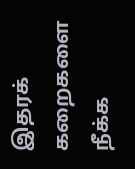இதரக் கறைகளை நீக்க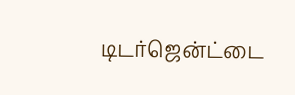டிடர்ஜென்ட்டை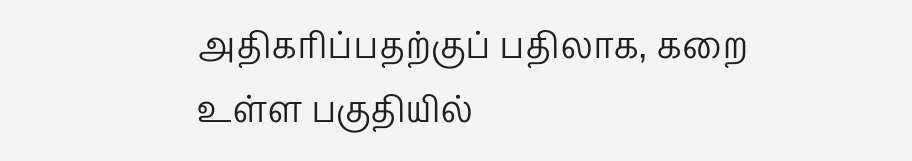அதிகரிப்பதற்குப் பதிலாக, கறை உள்ள பகுதியில்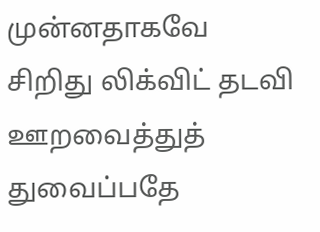முன்னதாகவே சிறிது லிக்விட் தடவி ஊறவைத்துத் துவைப்பதே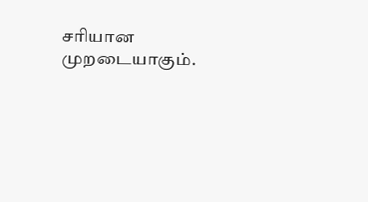சரியான முறடையாகும்.